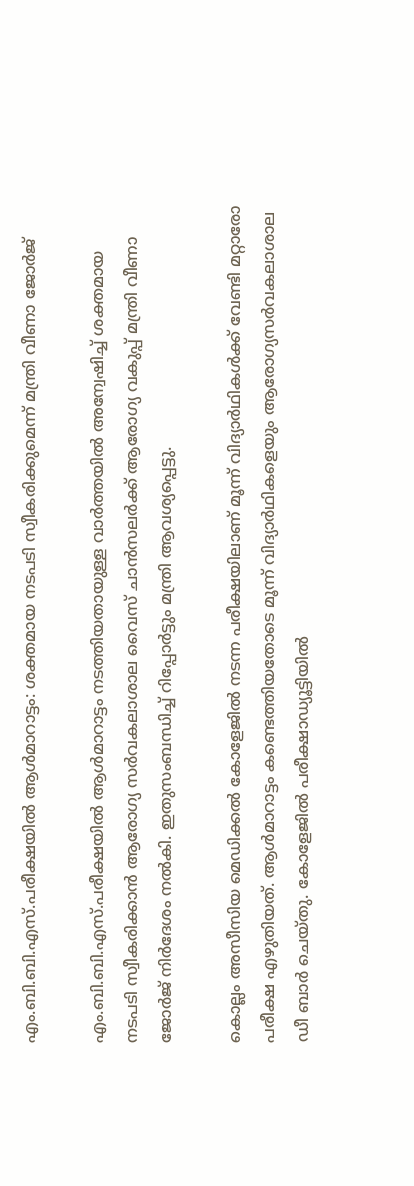എം.ബി.ബി.എസ്.പരീക്ഷയില്‍ ആള്‍മാറാട്ടം: ശക്തമായ നടപടി സ്വീകരിക്കുമെന്ന് മന്ത്രി വീണാ ജോര്‍ജ്

എം.ബി.ബി.എസ്.പരീക്ഷയില്‍ ആള്‍മാറാട്ടം നടത്തിയതായുള്ള വാര്‍ത്തയില്‍ അന്വേഷിച്ച്‌ ശക്തമായ നടപടി സ്വീകരിക്കാന്‍ ആരോഗ്യ സര്‍വകലാശാല വൈസ് ചാന്‍സലര്‍ക്ക് ആരോഗ്യ വകുപ്പ് മന്ത്രി വീണാ ജോര്‍ജ് നിര്‍ദേശം നല്‍കി. ഇതുസംബന്ധിച്ച്‌ റിപ്പോര്‍ട്ടും മന്ത്രി ആവശ്യപ്പെട്ടു.

കൊല്ലം അസീസിയ മെഡിക്കല്‍ കോളേജില്‍ നടന്ന പരീക്ഷയിലാണ് മൂന്ന് വിദ്യാര്‍ഥികള്‍ക്ക് വേണ്ടി മറ്റാരോ പരീക്ഷ എഴുതിയത്. ആള്‍മാറാട്ടം കണ്ടെത്തിയതോടെ മൂന്ന് വിദ്യാര്‍ഥികളെയും ആരോഗ്യസര്‍വകലാശാല ഡീ ബാര്‍ ചെയ്തു. കോളേജില്‍ പരീക്ഷാഡ്യൂട്ടിയില്‍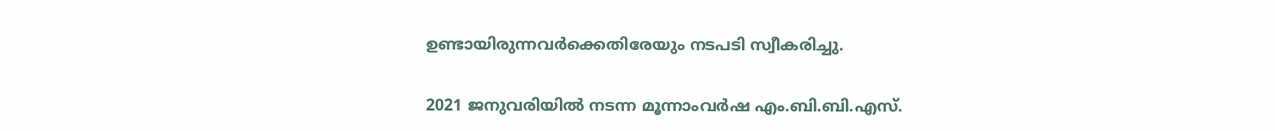ഉണ്ടായിരുന്നവര്‍ക്കെതിരേയും നടപടി സ്വീകരിച്ചു.

2021 ജനുവരിയില്‍ നടന്ന മൂന്നാംവര്‍ഷ എം.ബി.ബി.എസ്.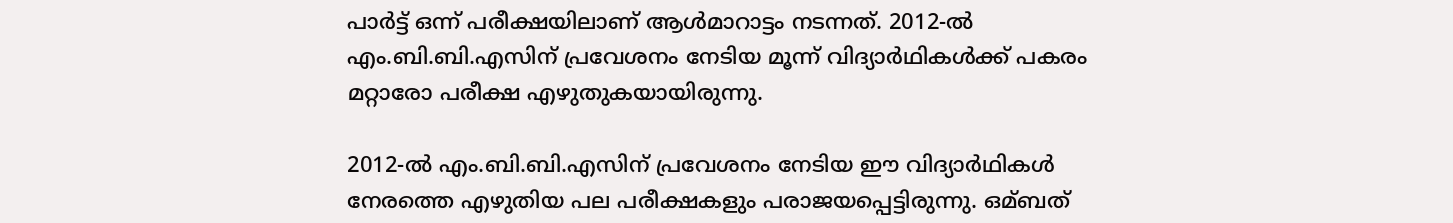പാര്‍ട്ട് ഒന്ന് പരീക്ഷയിലാണ് ആള്‍മാറാട്ടം നടന്നത്. 2012-ല്‍ എം.ബി.ബി.എസിന് പ്രവേശനം നേടിയ മൂന്ന് വിദ്യാര്‍ഥികള്‍ക്ക് പകരം മറ്റാരോ പരീക്ഷ എഴുതുകയായിരുന്നു.

2012-ല്‍ എം.ബി.ബി.എസിന് പ്രവേശനം നേടിയ ഈ വിദ്യാര്‍ഥികള്‍ നേരത്തെ എഴുതിയ പല പരീക്ഷകളും പരാജയപ്പെട്ടിരുന്നു. ഒമ്ബത്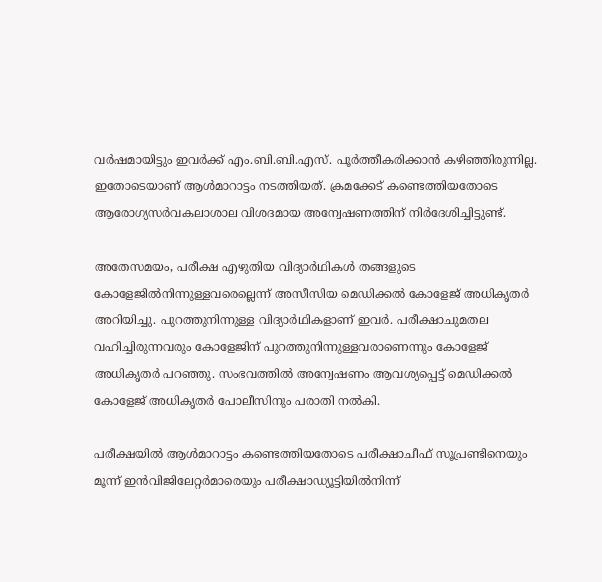വര്‍ഷമായിട്ടും ഇവര്‍ക്ക് എം.ബി.ബി.എസ്. പൂര്‍ത്തീകരിക്കാന്‍ കഴിഞ്ഞിരുന്നില്ല. ഇതോടെയാണ് ആള്‍മാറാട്ടം നടത്തിയത്. ക്രമക്കേട് കണ്ടെത്തിയതോടെ ആരോഗ്യസര്‍വകലാശാല വിശദമായ അന്വേഷണത്തിന് നിര്‍ദേശിച്ചിട്ടുണ്ട്.

അതേസമയം, പരീക്ഷ എഴുതിയ വിദ്യാര്‍ഥികള്‍ തങ്ങളുടെ കോളേജില്‍നിന്നുള്ളവരെല്ലെന്ന് അസീസിയ മെഡിക്കല്‍ കോളേജ് അധികൃതര്‍ അറിയിച്ചു. പുറത്തുനിന്നുള്ള വിദ്യാര്‍ഥികളാണ് ഇവര്‍. പരീക്ഷാചുമതല വഹിച്ചിരുന്നവരും കോളേജിന് പുറത്തുനിന്നുള്ളവരാണെന്നും കോളേജ് അധികൃതര്‍ പറഞ്ഞു. സംഭവത്തില്‍ അന്വേഷണം ആവശ്യപ്പെട്ട് മെഡിക്കല്‍ കോളേജ് അധികൃതര്‍ പോലീസിനും പരാതി നല്‍കി.

പരീക്ഷയില്‍ ആള്‍മാറാട്ടം കണ്ടെത്തിയതോടെ പരീക്ഷാചീഫ് സൂപ്രണ്ടിനെയും മൂന്ന് ഇന്‍വിജിലേറ്റര്‍മാരെയും പരീക്ഷാഡ്യൂട്ടിയില്‍നിന്ന്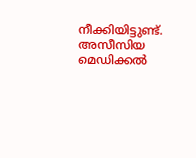നീക്കിയിട്ടുണ്ട്. അസീസിയ മെഡിക്കല്‍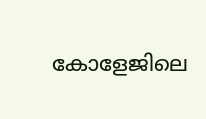കോളേജിലെ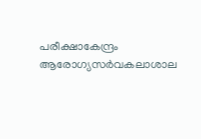പരീക്ഷാകേന്ദ്രം ആരോഗ്യസര്‍വകലാശാല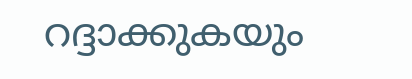റദ്ദാക്കുകയും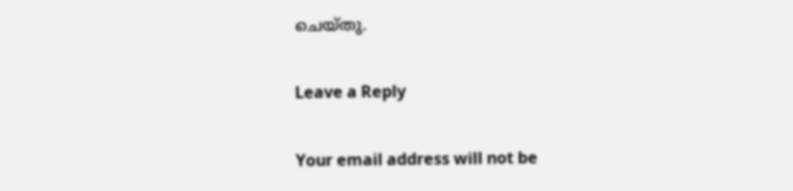ചെയ്തു.

Leave a Reply

Your email address will not be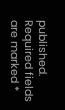published. Required fields are marked *